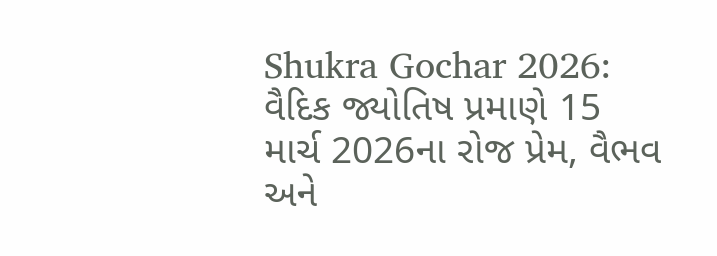Shukra Gochar 2026: વૈદિક જ્યોતિષ પ્રમાણે 15 માર્ચ 2026ના રોજ પ્રેમ, વૈભવ અને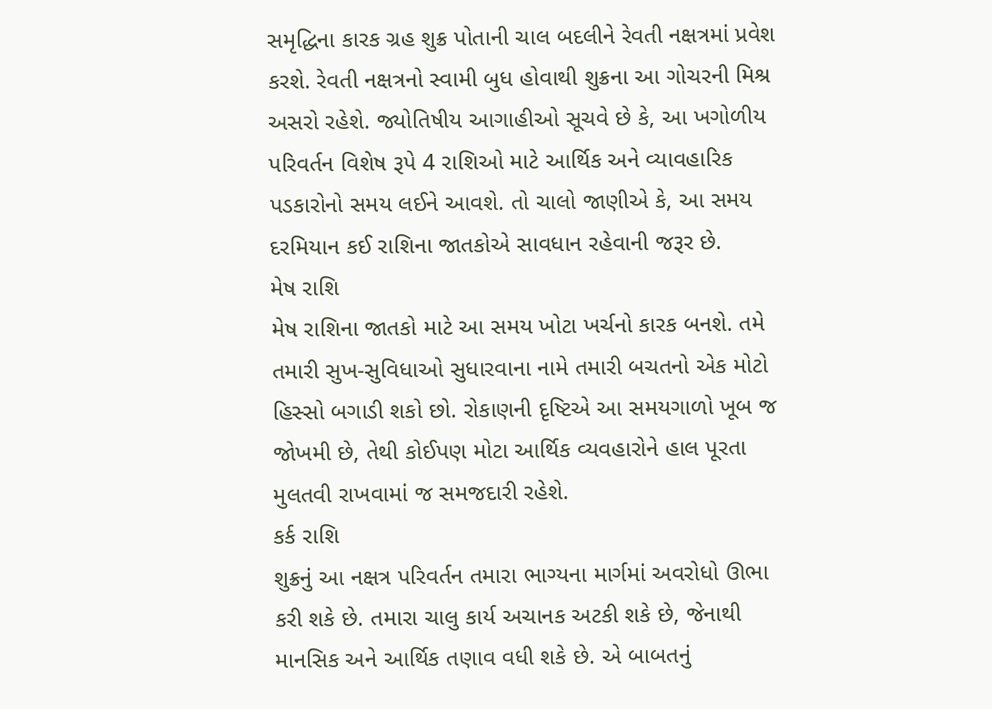સમૃદ્ધિના કારક ગ્રહ શુક્ર પોતાની ચાલ બદલીને રેવતી નક્ષત્રમાં પ્રવેશ કરશે. રેવતી નક્ષત્રનો સ્વામી બુધ હોવાથી શુક્રના આ ગોચરની મિશ્ર અસરો રહેશે. જ્યોતિષીય આગાહીઓ સૂચવે છે કે, આ ખગોળીય પરિવર્તન વિશેષ રૂપે 4 રાશિઓ માટે આર્થિક અને વ્યાવહારિક પડકારોનો સમય લઈને આવશે. તો ચાલો જાણીએ કે, આ સમય દરમિયાન કઈ રાશિના જાતકોએ સાવધાન રહેવાની જરૂર છે.
મેષ રાશિ
મેષ રાશિના જાતકો માટે આ સમય ખોટા ખર્ચનો કારક બનશે. તમે તમારી સુખ-સુવિધાઓ સુધારવાના નામે તમારી બચતનો એક મોટો હિસ્સો બગાડી શકો છો. રોકાણની દૃષ્ટિએ આ સમયગાળો ખૂબ જ જોખમી છે, તેથી કોઈપણ મોટા આર્થિક વ્યવહારોને હાલ પૂરતા મુલતવી રાખવામાં જ સમજદારી રહેશે.
કર્ક રાશિ
શુક્રનું આ નક્ષત્ર પરિવર્તન તમારા ભાગ્યના માર્ગમાં અવરોધો ઊભા કરી શકે છે. તમારા ચાલુ કાર્ય અચાનક અટકી શકે છે, જેનાથી માનસિક અને આર્થિક તણાવ વધી શકે છે. એ બાબતનું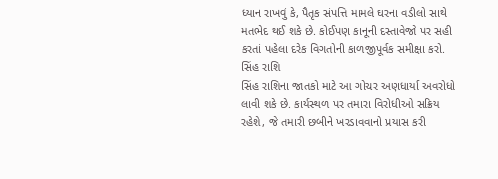ધ્યાન રાખવું કે, પૈતૃક સંપત્તિ મામલે ઘરના વડીલો સાથે મતભેદ થઈ શકે છે. કોઈપણ કાનૂની દસ્તાવેજો પર સહી કરતાં પહેલા દરેક વિગતોની કાળજીપૂર્વક સમીક્ષા કરો.
સિંહ રાશિ
સિંહ રાશિના જાતકો માટે આ ગોચર અણધાર્યા અવરોધો લાવી શકે છે. કાર્યસ્થળ પર તમારા વિરોધીઓ સક્રિય રહેશે, જે તમારી છબીને ખરડાવવાનો પ્રયાસ કરી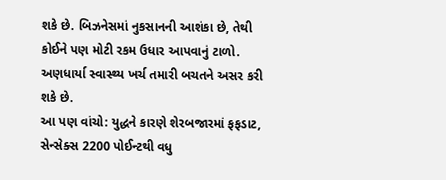શકે છે. બિઝનેસમાં નુકસાનની આશંકા છે, તેથી કોઈને પણ મોટી રકમ ઉધાર આપવાનું ટાળો. અણધાર્યા સ્વાસ્થ્ય ખર્ચ તમારી બચતને અસર કરી શકે છે.
આ પણ વાંચો: યુદ્ધને કારણે શેરબજારમાં ફફડાટ, સેન્સેક્સ 2200 પોઈન્ટથી વધુ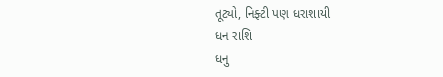તૂટ્યો, નિફ્ટી પણ ધરાશાયી
ધન રાશિ
ધનુ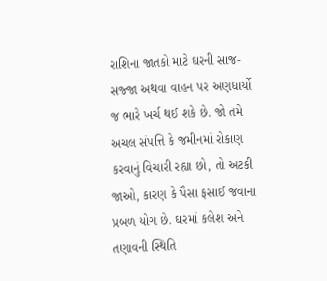રાશિના જાતકો માટે ઘરની સાજ-સજ્જા અથવા વાહન પર અણધાર્યો જ ભારે ખર્ચ થઈ શકે છે. જો તમે અચલ સંપત્તિ કે જમીનમાં રોકાણ કરવાનું વિચારી રહ્યા છો, તો અટકી જાઓ, કારણ કે પૈસા ફસાઈ જવાના પ્રબળ યોગ છે. ઘરમાં કલેશ અને તણાવની સ્થિતિ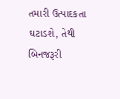તમારી ઉત્પાદકતા ઘટાડશે, તેથી બિનજરૂરી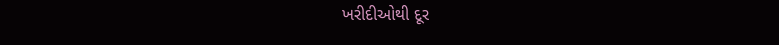ખરીદીઓથી દૂર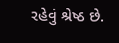રહેવું શ્રેષ્ઠ છે.